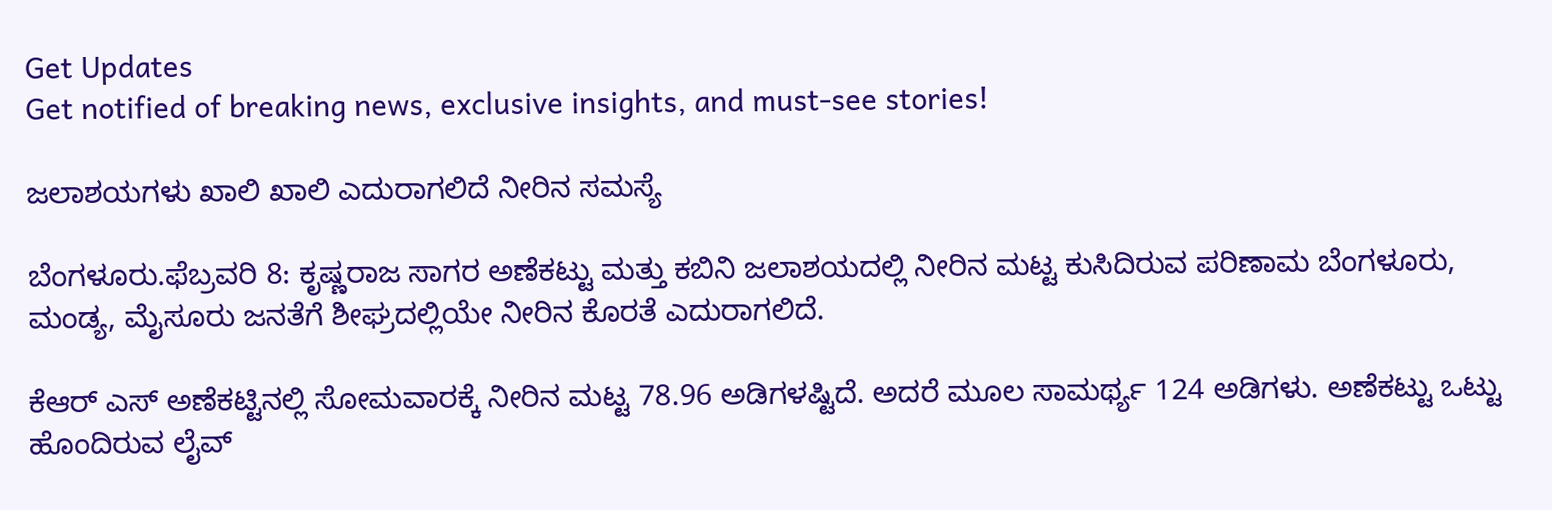Get Updates
Get notified of breaking news, exclusive insights, and must-see stories!

ಜಲಾಶಯಗಳು ಖಾಲಿ ಖಾಲಿ ಎದುರಾಗಲಿದೆ ನೀರಿನ ಸಮಸ್ಯೆ

ಬೆಂಗಳೂರು.ಫೆಬ್ರವರಿ 8: ಕೃಷ್ಣರಾಜ ಸಾಗರ ಅಣೆಕಟ್ಟು ಮತ್ತು ಕಬಿನಿ ಜಲಾಶಯದಲ್ಲಿ ನೀರಿನ ಮಟ್ಟ ಕುಸಿದಿರುವ ಪರಿಣಾಮ ಬೆಂಗಳೂರು, ಮಂಡ್ಯ, ಮೈಸೂರು ಜನತೆಗೆ ಶೀಘ್ರದಲ್ಲಿಯೇ ನೀರಿನ ಕೊರತೆ ಎದುರಾಗಲಿದೆ.

ಕೆಆರ್ ಎಸ್ ಅಣೆಕಟ್ಟಿನಲ್ಲಿ ಸೋಮವಾರಕ್ಕೆ ನೀರಿನ ಮಟ್ಟ 78.96 ಅಡಿಗಳಷ್ಟಿದೆ. ಅದರೆ ಮೂಲ ಸಾಮರ್ಥ್ಯ 124 ಅಡಿಗಳು. ಅಣೆಕಟ್ಟು ಒಟ್ಟು ಹೊಂದಿರುವ ಲೈವ್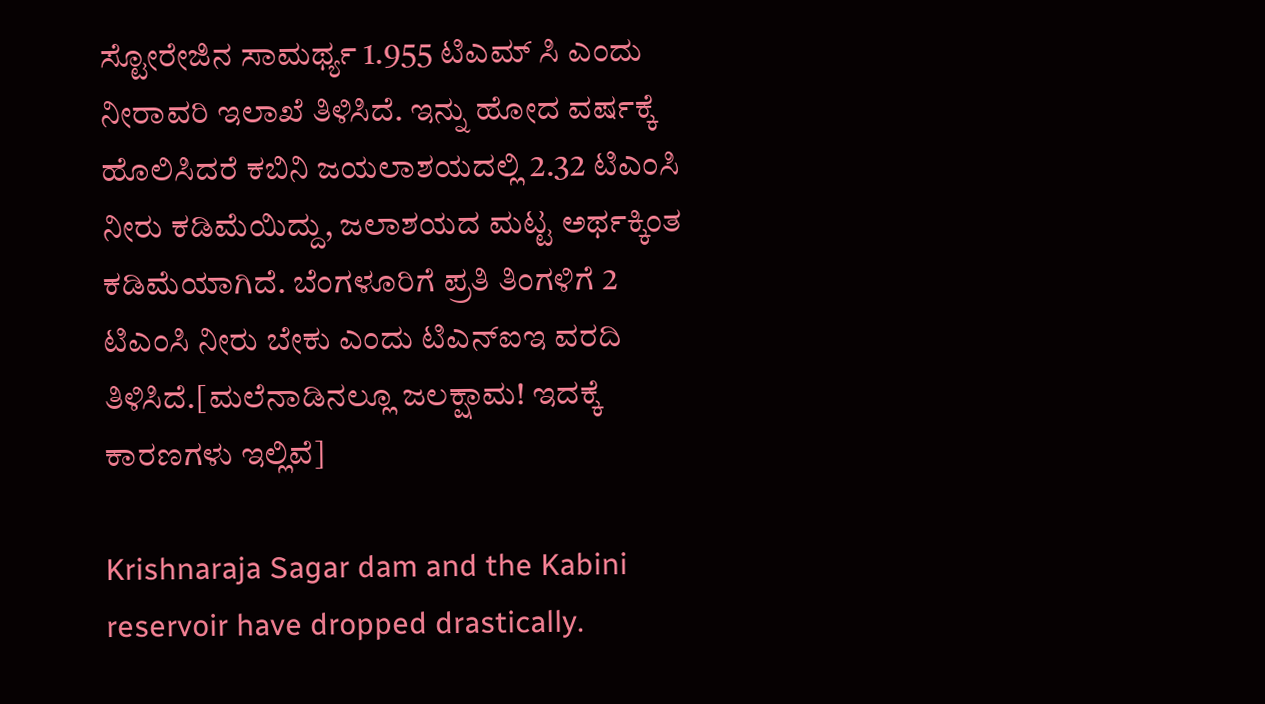ಸ್ಟೋರೇಜಿನ ಸಾಮರ್ಥ್ಯ 1.955 ಟಿಎಮ್ ಸಿ ಎಂದು ನೀರಾವರಿ ಇಲಾಖೆ ತಿಳಿಸಿದೆ. ಇನ್ನು ಹೋದ ವರ್ಷಕ್ಕೆ ಹೊಲಿಸಿದರೆ ಕಬಿನಿ ಜಯಲಾಶಯದಲ್ಲಿ 2.32 ಟಿಎಂಸಿ ನೀರು ಕಡಿಮೆಯಿದ್ದು, ಜಲಾಶಯದ ಮಟ್ಟ ಅರ್ಥಕ್ಕಿಂತ ಕಡಿಮೆಯಾಗಿದೆ. ಬೆಂಗಳೂರಿಗೆ ಪ್ರತಿ ತಿಂಗಳಿಗೆ 2 ಟಿಎಂಸಿ ನೀರು ಬೇಕು ಎಂದು ಟಿಎನ್ಐಇ ವರದಿ ತಿಳಿಸಿದೆ.[ಮಲೆನಾಡಿನಲ್ಲೂ ಜಲಕ್ಷಾಮ! ಇದಕ್ಕೆ ಕಾರಣಗಳು ಇಲ್ಲಿವೆ]

Krishnaraja Sagar dam and the Kabini reservoir have dropped drastically.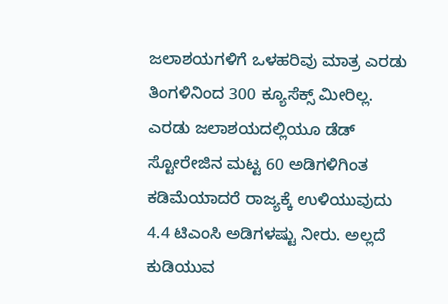ಜಲಾಶಯಗಳಿಗೆ ಒಳಹರಿವು ಮಾತ್ರ ಎರಡು ತಿಂಗಳಿನಿಂದ 300 ಕ್ಯೂಸೆಕ್ಸ್ ಮೀರಿಲ್ಲ. ಎರಡು ಜಲಾಶಯದಲ್ಲಿಯೂ ಡೆಡ್ ಸ್ಟೋರೇಜಿನ ಮಟ್ಟ 60 ಅಡಿಗಳಿಗಿಂತ ಕಡಿಮೆಯಾದರೆ ರಾಜ್ಯಕ್ಕೆ ಉಳಿಯುವುದು 4.4 ಟಿಎಂಸಿ ಅಡಿಗಳಷ್ಟು ನೀರು. ಅಲ್ಲದೆ ಕುಡಿಯುವ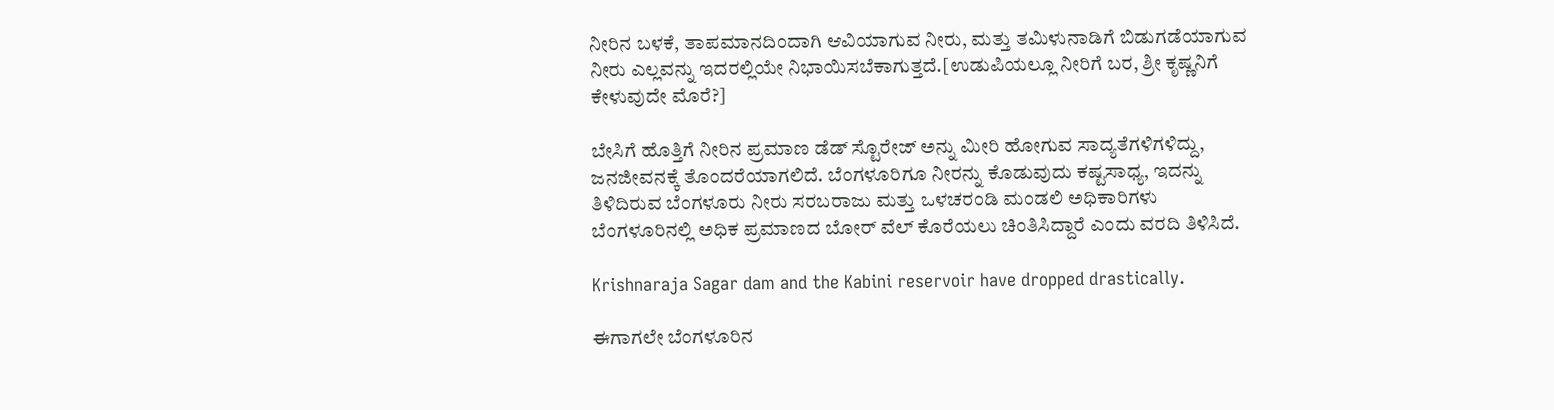ನೀರಿನ ಬಳಕೆ, ತಾಪಮಾನದಿಂದಾಗಿ ಆವಿಯಾಗುವ ನೀರು, ಮತ್ತು ತಮಿಳುನಾಡಿಗೆ ಬಿಡುಗಡೆಯಾಗುವ ನೀರು ಎಲ್ಲವನ್ನು ಇದರಲ್ಲಿಯೇ ನಿಭಾಯಿಸಬೆಕಾಗುತ್ತದೆ.[ಉಡುಪಿಯಲ್ಲೂ ನೀರಿಗೆ ಬರ, ಶ್ರೀ ಕೃಷ್ಣನಿಗೆ ಕೇಳುವುದೇ ಮೊರೆ?]

ಬೇಸಿಗೆ ಹೊತ್ತಿಗೆ ನೀರಿನ ಪ್ರಮಾಣ ಡೆಡ್ ಸ್ಟೊರೇಜ್ ಅನ್ನು ಮೀರಿ ಹೋಗುವ ಸಾದ್ಯತೆಗಳಿಗಳಿದ್ದು, ಜನಜೀವನಕ್ಕೆ ತೊಂದರೆಯಾಗಲಿದೆ. ಬೆಂಗಳೂರಿಗೂ ನೀರನ್ನು ಕೊಡುವುದು ಕಷ್ಟಸಾಧ್ಯ, ಇದನ್ನು ತಿಳಿದಿರುವ ಬೆಂಗಳೂರು ನೀರು ಸರಬರಾಜು ಮತ್ತು ಒಳಚರಂಡಿ ಮಂಡಲಿ ಅಧಿಕಾರಿಗಳು ಬೆಂಗಳೂರಿನಲ್ಲಿ ಅಧಿಕ ಪ್ರಮಾಣದ ಬೋರ್ ವೆಲ್ ಕೊರೆಯಲು ಚಿಂತಿಸಿದ್ದಾರೆ ಎಂದು ವರದಿ ತಿಳಿಸಿದೆ.

Krishnaraja Sagar dam and the Kabini reservoir have dropped drastically.

ಈಗಾಗಲೇ ಬೆಂಗಳೂರಿನ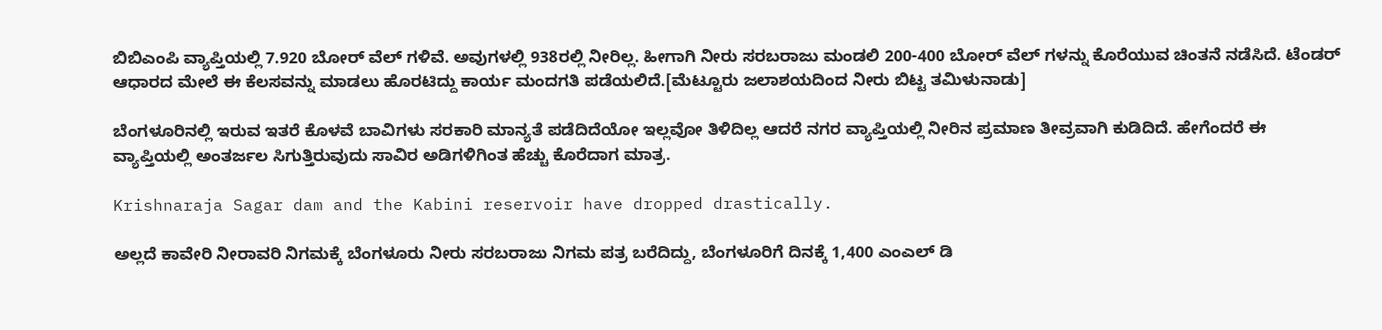ಬಿಬಿಎಂಪಿ ವ್ಯಾಪ್ತಿಯಲ್ಲಿ 7.920 ಬೋರ್ ವೆಲ್ ಗಳಿವೆ. ಅವುಗಳಲ್ಲಿ 938ರಲ್ಲಿ ನೀರಿಲ್ಲ. ಹೀಗಾಗಿ ನೀರು ಸರಬರಾಜು ಮಂಡಲಿ 200-400 ಬೋರ್ ವೆಲ್ ಗಳನ್ನು ಕೊರೆಯುವ ಚಿಂತನೆ ನಡೆಸಿದೆ. ಟೆಂಡರ್ ಆಧಾರದ ಮೇಲೆ ಈ ಕೆಲಸವನ್ನು ಮಾಡಲು ಹೊರಟಿದ್ದು ಕಾರ್ಯ ಮಂದಗತಿ ಪಡೆಯಲಿದೆ.[ಮೆಟ್ಟೂರು ಜಲಾಶಯದಿಂದ ನೀರು ಬಿಟ್ಟ ತಮಿಳುನಾಡು]

ಬೆಂಗಳೂರಿನಲ್ಲಿ ಇರುವ ಇತರೆ ಕೊಳವೆ ಬಾವಿಗಳು ಸರಕಾರಿ ಮಾನ್ಯತೆ ಪಡೆದಿದೆಯೋ ಇಲ್ಲವೋ ತಿಳಿದಿಲ್ಲ ಆದರೆ ನಗರ ವ್ಯಾಪ್ತಿಯಲ್ಲಿ ನೀರಿನ ಪ್ರಮಾಣ ತೀವ್ರವಾಗಿ ಕುಡಿದಿದೆ. ಹೇಗೆಂದರೆ ಈ ವ್ಯಾಪ್ತಿಯಲ್ಲಿ ಅಂತರ್ಜಲ ಸಿಗುತ್ತಿರುವುದು ಸಾವಿರ ಅಡಿಗಳಿಗಿಂತ ಹೆಚ್ಚು ಕೊರೆದಾಗ ಮಾತ್ರ.

Krishnaraja Sagar dam and the Kabini reservoir have dropped drastically.

ಅಲ್ಲದೆ ಕಾವೇರಿ ನೀರಾವರಿ ನಿಗಮಕ್ಕೆ ಬೆಂಗಳೂರು ನೀರು ಸರಬರಾಜು ನಿಗಮ ಪತ್ರ ಬರೆದಿದ್ದು, ಬೆಂಗಳೂರಿಗೆ ದಿನಕ್ಕೆ 1,400 ಎಂಎಲ್ ಡಿ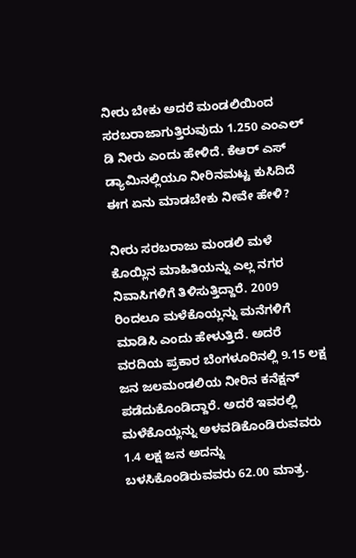ನೀರು ಬೇಕು ಅದರೆ ಮಂಡಲಿಯಿಂದ ಸರಬರಾಜಾಗುತ್ತಿರುವುದು 1.250 ಎಂಎಲ್ ಡಿ ನೀರು ಎಂದು ಹೇಳಿದೆ. ಕೆಆರ್ ಎಸ್ ಡ್ಯಾಮಿನಲ್ಲಿಯೂ ನೀರಿನಮಟ್ಟ ಕುಸಿದಿದೆ ಈಗ ಏನು ಮಾಡಬೇಕು ನೀವೇ ಹೇಳಿ?

ನೀರು ಸರಬರಾಜು ಮಂಡಲಿ ಮಳೆ ಕೊಯ್ಲಿನ ಮಾಹಿತಿಯನ್ನು ಎಲ್ಲ ನಗರ ನಿವಾಸಿಗಳಿಗೆ ತಿಳಿಸುತ್ತಿದ್ದಾರೆ. 2009 ರಿಂದಲೂ ಮಳೆಕೊಯ್ಲನ್ನು ಮನೆಗಳಿಗೆ ಮಾಡಿಸಿ ಎಂದು ಹೇಳುತ್ತಿದೆ. ಅದರೆ ವರದಿಯ ಪ್ರಕಾರ ಬೆಂಗಳೂರಿನಲ್ಲಿ 9.15 ಲಕ್ಷ ಜನ ಜಲಮಂಡಲಿಯ ನೀರಿನ ಕನೆಕ್ಷನ್ ಪಡೆದುಕೊಂಡಿದ್ದಾರೆ. ಅದರೆ ಇವರಲ್ಲಿ ಮಳೆಕೊಯ್ಲನ್ನು ಅಳವಡಿಕೊಂಡಿರುವವರು 1.4 ಲಕ್ಷ ಜನ ಅದನ್ನು ಬಳಸಿಕೊಂಡಿರುವವರು 62.00 ಮಾತ್ರ.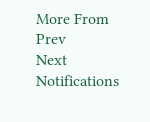More From
Prev
Next
Notifications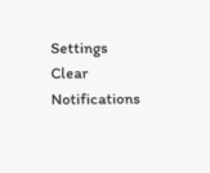Settings
Clear Notifications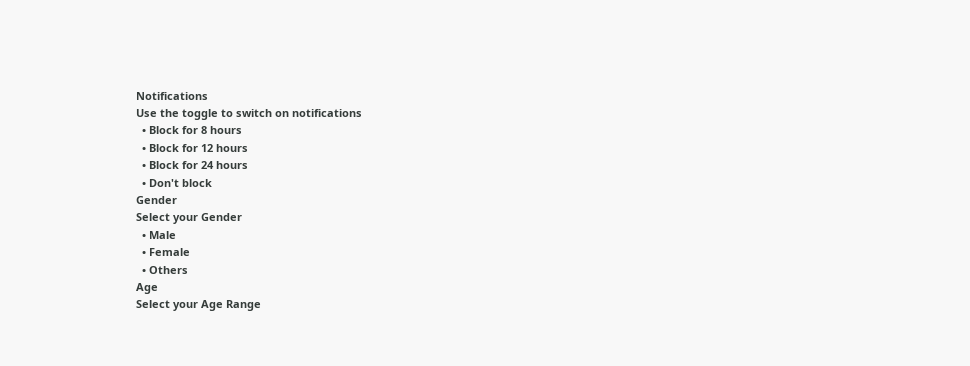Notifications
Use the toggle to switch on notifications
  • Block for 8 hours
  • Block for 12 hours
  • Block for 24 hours
  • Don't block
Gender
Select your Gender
  • Male
  • Female
  • Others
Age
Select your Age Range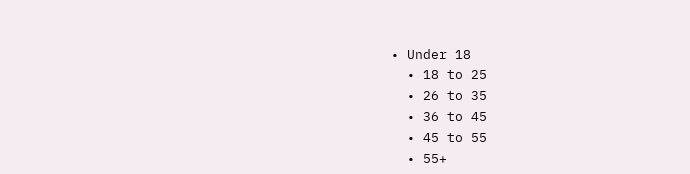• Under 18
  • 18 to 25
  • 26 to 35
  • 36 to 45
  • 45 to 55
  • 55+